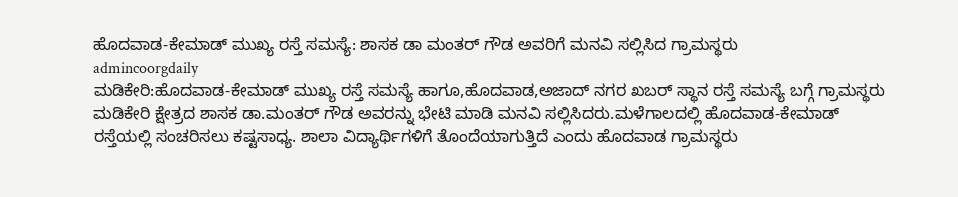ಹೊದವಾಡ-ಕೇಮಾಡ್ ಮುಖ್ಯ ರಸ್ತೆ ಸಮಸ್ಯೆ: ಶಾಸಕ ಡಾ ಮಂತರ್ ಗೌಡ ಅವರಿಗೆ ಮನವಿ ಸಲ್ಲಿಸಿದ ಗ್ರಾಮಸ್ಥರು
admincoorgdaily
ಮಡಿಕೇರಿ:ಹೊದವಾಡ-ಕೇಮಾಡ್ ಮುಖ್ಯ ರಸ್ತೆ ಸಮಸ್ಯೆ ಹಾಗೂ,ಹೊದವಾಡ,ಅಜಾದ್ ನಗರ ಖಬರ್ ಸ್ಥಾನ ರಸ್ತೆ ಸಮಸ್ಯೆ ಬಗ್ಗೆ ಗ್ರಾಮಸ್ಥರು ಮಡಿಕೇರಿ ಕ್ಷೇತ್ರದ ಶಾಸಕ ಡಾ.ಮಂತರ್ ಗೌಡ ಅವರನ್ನು ಭೇಟಿ ಮಾಡಿ ಮನವಿ ಸಲ್ಲಿಸಿದರು.ಮಳೆಗಾಲದಲ್ಲಿ ಹೊದವಾಡ-ಕೇಮಾಡ್ ರಸ್ತೆಯಲ್ಲಿ ಸಂಚರಿಸಲು ಕಷ್ಟಸಾಧ್ಯ. ಶಾಲಾ ವಿದ್ಯಾರ್ಥಿಗಳಿಗೆ ತೊಂದೆಯಾಗುತ್ತಿದೆ ಎಂದು ಹೊದವಾಡ ಗ್ರಾಮಸ್ಥರು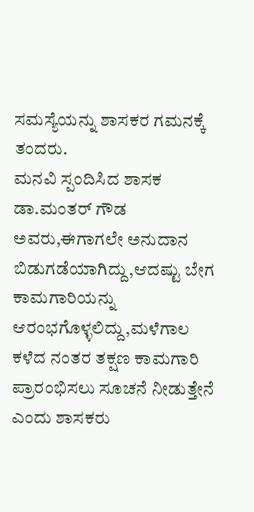ಸಮಸ್ಯೆಯನ್ನು ಶಾಸಕರ ಗಮನಕ್ಕೆ ತಂದರು.
ಮನವಿ ಸ್ಪಂದಿಸಿದ ಶಾಸಕ ಡಾ.ಮಂತರ್ ಗೌಡ ಅವರು,ಈಗಾಗಲೇ ಅನುದಾನ ಬಿಡುಗಡೆಯಾಗಿದ್ದು,ಆದಷ್ಟು ಬೇಗ ಕಾಮಗಾರಿಯನ್ನು ಆರಂಭಗೊಳ್ಳಲಿದ್ದು,ಮಳೆಗಾಲ ಕಳೆದ ನಂತರ ತಕ್ಷಣ ಕಾಮಗಾರಿ ಪ್ರಾರಂಭಿಸಲು ಸೂಚನೆ ನೀಡುತ್ತೇನೆ ಎಂದು ಶಾಸಕರು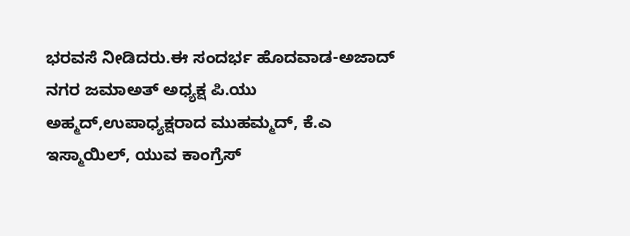ಭರವಸೆ ನೀಡಿದರು.ಈ ಸಂದರ್ಭ ಹೊದವಾಡ-ಅಜಾದ್ ನಗರ ಜಮಾಅತ್ ಅಧ್ಯಕ್ಷ ಪಿ.ಯು ಅಹ್ಮದ್,ಉಪಾಧ್ಯಕ್ಷರಾದ ಮುಹಮ್ಮದ್, ಕೆ.ಎ ಇಸ್ಮಾಯಿಲ್, ಯುವ ಕಾಂಗ್ರೆಸ್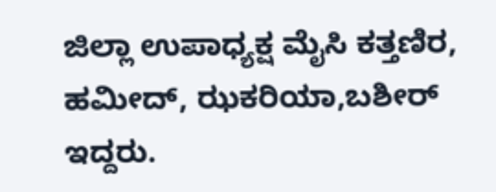ಜಿಲ್ಲಾ ಉಪಾಧ್ಯಕ್ಷ ಮೈಸಿ ಕತ್ತಣಿರ, ಹಮೀದ್, ಝಕರಿಯಾ,ಬಶೀರ್ ಇದ್ದರು.